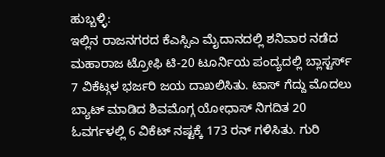ಹುಬ್ಬಳ್ಳಿ:
ಇಲ್ಲಿನ ರಾಜನಗರದ ಕೆಎಸ್ಸಿಎ ಮೈದಾನದಲ್ಲಿ ಶನಿವಾರ ನಡೆದ ಮಹಾರಾಜ ಟ್ರೋಫಿ ಟಿ-20 ಟೂರ್ನಿಯ ಪಂದ್ಯದಲ್ಲಿ ಬ್ಲಾಸ್ಟರ್ಸ್ 7 ವಿಕೆಟ್ಗಳ ಭರ್ಜರಿ ಜಯ ದಾಖಲಿಸಿತು. ಟಾಸ್ ಗೆದ್ದು ಮೊದಲು ಬ್ಯಾಟ್ ಮಾಡಿದ ಶಿವಮೊಗ್ಗ ಯೋಧಾಸ್ ನಿಗದಿತ 20 ಓವರ್ಗಳಲ್ಲಿ 6 ವಿಕೆಟ್ ನಷ್ಟಕ್ಕೆ 173 ರನ್ ಗಳಿಸಿತು. ಗುರಿ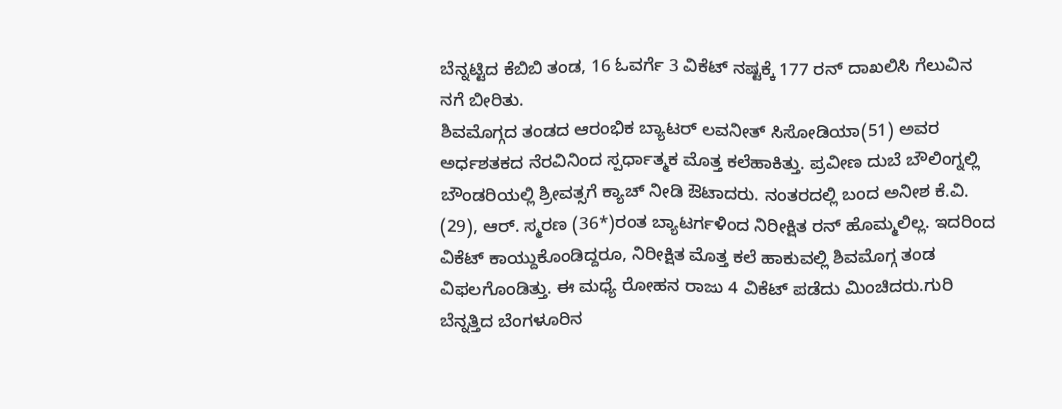ಬೆನ್ನಟ್ಟಿದ ಕೆಬಿಬಿ ತಂಡ, 16 ಓವರ್ಗೆ 3 ವಿಕೆಟ್ ನಷ್ಟಕ್ಕೆ 177 ರನ್ ದಾಖಲಿಸಿ ಗೆಲುವಿನ ನಗೆ ಬೀರಿತು.
ಶಿವಮೊಗ್ಗದ ತಂಡದ ಆರಂಭಿಕ ಬ್ಯಾಟರ್ ಲವನೀತ್ ಸಿಸೋಡಿಯಾ(51) ಅವರ ಅರ್ಧಶತಕದ ನೆರವಿನಿಂದ ಸ್ಪರ್ಧಾತ್ಮಕ ಮೊತ್ತ ಕಲೆಹಾಕಿತ್ತು. ಪ್ರವೀಣ ದುಬೆ ಬೌಲಿಂಗ್ನಲ್ಲಿ ಬೌಂಡರಿಯಲ್ಲಿ ಶ್ರೀವತ್ಸಗೆ ಕ್ಯಾಚ್ ನೀಡಿ ಔಟಾದರು. ನಂತರದಲ್ಲಿ ಬಂದ ಅನೀಶ ಕೆ.ವಿ. (29), ಆರ್. ಸ್ಮರಣ (36*)ರಂತ ಬ್ಯಾಟರ್ಗಳಿಂದ ನಿರೀಕ್ಷಿತ ರನ್ ಹೊಮ್ಮಲಿಲ್ಲ. ಇದರಿಂದ ವಿಕೆಟ್ ಕಾಯ್ದುಕೊಂಡಿದ್ದರೂ, ನಿರೀಕ್ಷಿತ ಮೊತ್ತ ಕಲೆ ಹಾಕುವಲ್ಲಿ ಶಿವಮೊಗ್ಗ ತಂಡ ವಿಫಲಗೊಂಡಿತ್ತು. ಈ ಮಧ್ಯೆ ರೋಹನ ರಾಜು 4 ವಿಕೆಟ್ ಪಡೆದು ಮಿಂಚಿದರು.ಗುರಿ ಬೆನ್ನತ್ತಿದ ಬೆಂಗಳೂರಿನ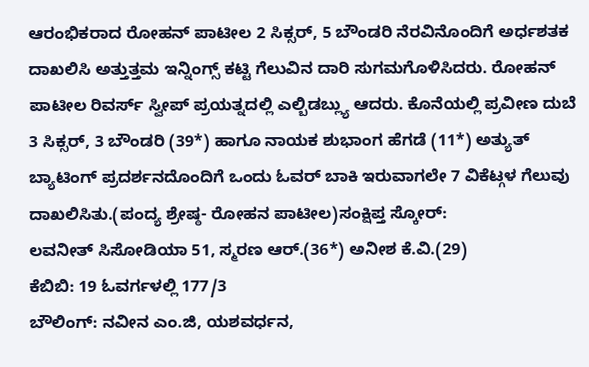ಆರಂಭಿಕರಾದ ರೋಹನ್ ಪಾಟೀಲ 2 ಸಿಕ್ಸರ್, 5 ಬೌಂಡರಿ ನೆರವಿನೊಂದಿಗೆ ಅರ್ಧಶತಕ ದಾಖಲಿಸಿ ಅತ್ತುತ್ತಮ ಇನ್ನಿಂಗ್ಸ್ ಕಟ್ಟಿ ಗೆಲುವಿನ ದಾರಿ ಸುಗಮಗೊಳಿಸಿದರು. ರೋಹನ್ ಪಾಟೀಲ ರಿವರ್ಸ್ ಸ್ವೀಪ್ ಪ್ರಯತ್ನದಲ್ಲಿ ಎಲ್ಬಿಡಬ್ಲ್ಯು ಆದರು. ಕೊನೆಯಲ್ಲಿ ಪ್ರವೀಣ ದುಬೆ 3 ಸಿಕ್ಸರ್, 3 ಬೌಂಡರಿ (39*) ಹಾಗೂ ನಾಯಕ ಶುಭಾಂಗ ಹೆಗಡೆ (11*) ಅತ್ಯುತ್ ಬ್ಯಾಟಿಂಗ್ ಪ್ರದರ್ಶನದೊಂದಿಗೆ ಒಂದು ಓವರ್ ಬಾಕಿ ಇರುವಾಗಲೇ 7 ವಿಕೆಟ್ಗಳ ಗೆಲುವು ದಾಖಲಿಸಿತು.(ಪಂದ್ಯ ಶ್ರೇಷ್ಠ- ರೋಹನ ಪಾಟೀಲ)ಸಂಕ್ಷಿಪ್ತ ಸ್ಕೋರ್:
ಲವನೀತ್ ಸಿಸೋಡಿಯಾ 51, ಸ್ಮರಣ ಆರ್.(36*) ಅನೀಶ ಕೆ.ವಿ.(29)
ಕೆಬಿಬಿ: 19 ಓವರ್ಗಳಲ್ಲಿ 177/3
ಬೌಲಿಂಗ್: ನವೀನ ಎಂ.ಜಿ, ಯಶವರ್ಧನ,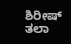ಶಿರೀಷ್ ತಲಾ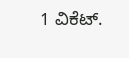1 ವಿಕೆಟ್.